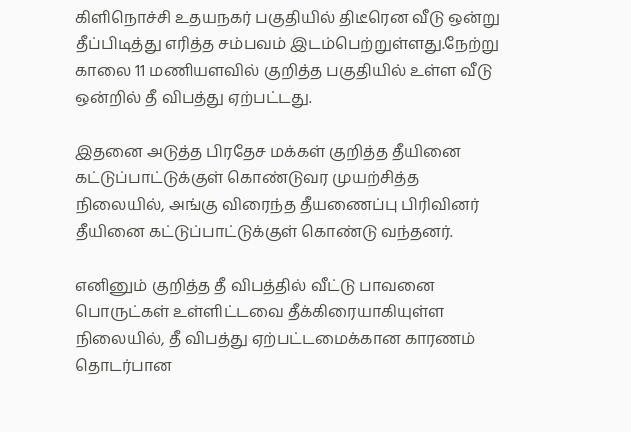கிளிநொச்சி உதயநகர் பகுதியில் திடீரென வீடு ஒன்று தீப்பிடித்து எரித்த சம்பவம் இடம்பெற்றுள்ளது.நேற்று காலை 11 மணியளவில் குறித்த பகுதியில் உள்ள வீடு ஒன்றில் தீ விபத்து ஏற்பட்டது.

இதனை அடுத்த பிரதேச மக்கள் குறித்த தீயினை கட்டுப்பாட்டுக்குள் கொண்டுவர முயற்சித்த நிலையில், அங்கு விரைந்த தீயணைப்பு பிரிவினர் தீயினை கட்டுப்பாட்டுக்குள் கொண்டு வந்தனர்.

எனினும் குறித்த தீ விபத்தில் வீட்டு பாவனை பொருட்கள் உள்ளிட்டவை தீக்கிரையாகியுள்ள நிலையில், தீ விபத்து ஏற்பட்டமைக்கான காரணம் தொடர்பான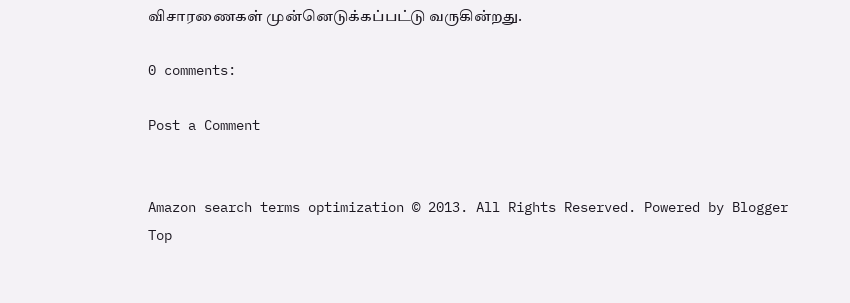விசாரணைகள் முன்னெடுக்கப்பட்டு வருகின்றது.

0 comments:

Post a Comment


Amazon search terms optimization © 2013. All Rights Reserved. Powered by Blogger
Top